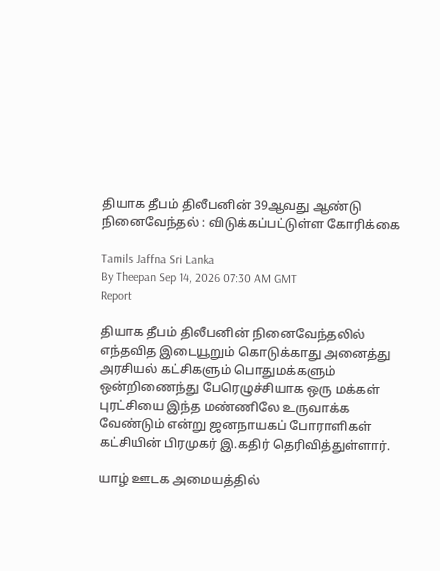தியாக தீபம் திலீபனின் 39ஆவது ஆண்டு நினைவேந்தல் : விடுக்கப்பட்டுள்ள கோரிக்கை

Tamils Jaffna Sri Lanka
By Theepan Sep 14, 2026 07:30 AM GMT
Report

தியாக தீபம் திலீபனின் நினைவேந்தலில் எந்தவித இடையூறும் கொடுக்காது அனைத்து அரசியல் கட்சிகளும் பொதுமக்களும் ஒன்றிணைந்து பேரெழுச்சியாக ஒரு மக்கள் புரட்சியை இந்த மண்ணிலே உருவாக்க வேண்டும் என்று ஜனநாயகப் போராளிகள் கட்சியின் பிரமுகர் இ.கதிர் தெரிவித்துள்ளார்.

யாழ் ஊடக அமையத்தில்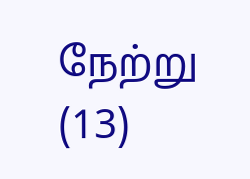நேற்று (13)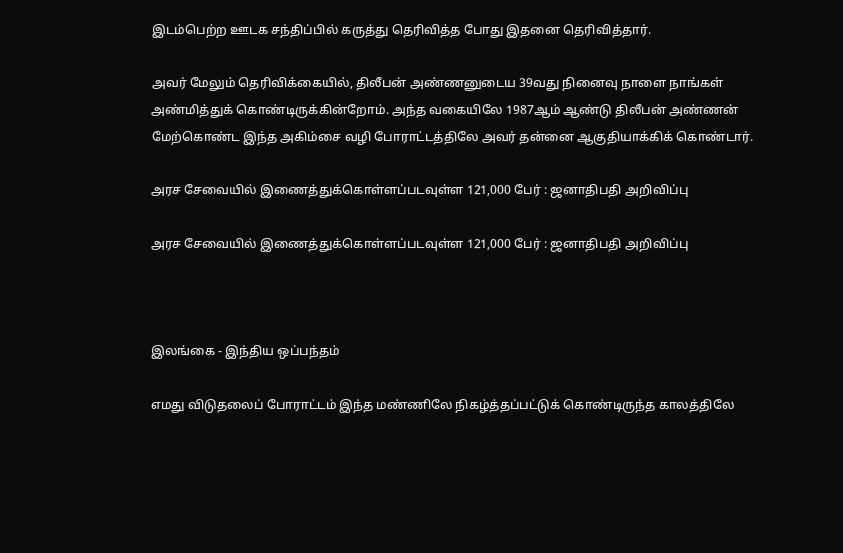இடம்பெற்ற ஊடக சந்திப்பில் கருத்து தெரிவித்த போது இதனை தெரிவித்தார்.

அவர் மேலும் தெரிவிக்கையில், திலீபன் அண்ணனுடைய 39வது நினைவு நாளை நாங்கள் அண்மித்துக் கொண்டிருக்கின்றோம். அந்த வகையிலே 1987ஆம் ஆண்டு திலீபன் அண்ணன் மேற்கொண்ட இந்த அகிம்சை வழி போராட்டத்திலே அவர் தன்னை ஆகுதியாக்கிக் கொண்டார்.

அரச சேவையில் இணைத்துக்கொள்ளப்படவுள்ள 121,000 பேர் : ஜனாதிபதி அறிவிப்பு

அரச சேவையில் இணைத்துக்கொள்ளப்படவுள்ள 121,000 பேர் : ஜனாதிபதி அறிவிப்பு



இலங்கை - இந்திய ஒப்பந்தம்

எமது விடுதலைப் போராட்டம் இந்த மண்ணிலே நிகழ்த்தப்பட்டுக் கொண்டிருந்த காலத்திலே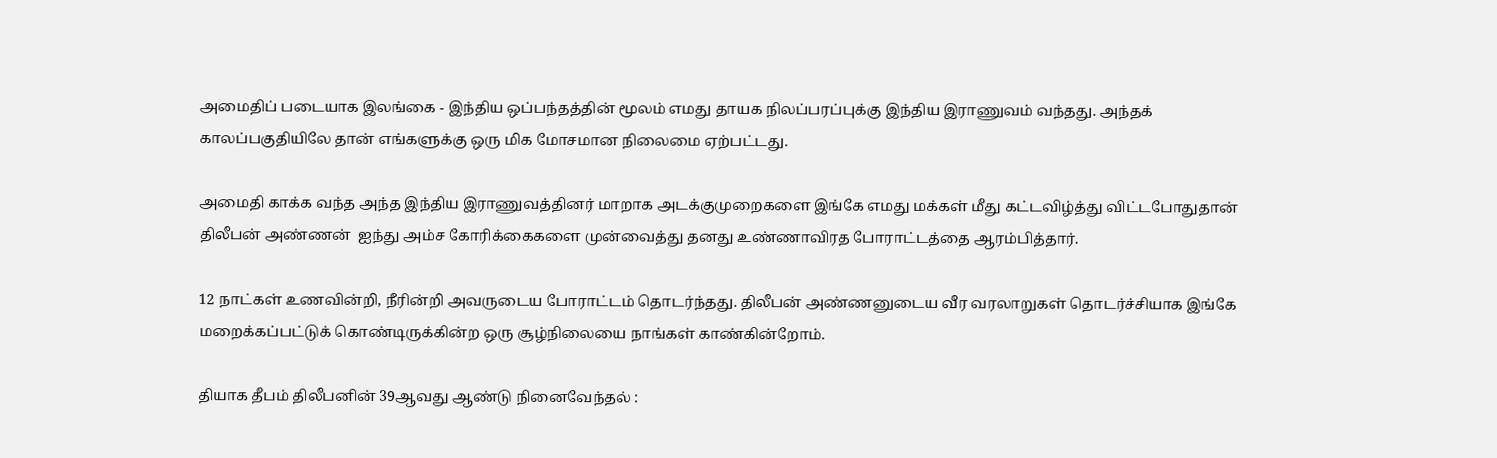அமைதிப் படையாக இலங்கை - இந்திய ஒப்பந்தத்தின் மூலம் எமது தாயக நிலப்பரப்புக்கு இந்திய இராணுவம் வந்தது. அந்தக் காலப்பகுதியிலே தான் எங்களுக்கு ஒரு மிக மோசமான நிலைமை ஏற்பட்டது.

அமைதி காக்க வந்த அந்த இந்திய இராணுவத்தினர் மாறாக அடக்குமுறைகளை இங்கே எமது மக்கள் மீது கட்டவிழ்த்து விட்டபோதுதான் திலீபன் அண்ணன்  ஐந்து அம்ச கோரிக்கைகளை முன்வைத்து தனது உண்ணாவிரத போராட்டத்தை ஆரம்பித்தார்.

12 நாட்கள் உணவின்றி, நீரின்றி அவருடைய போராட்டம் தொடர்ந்தது. திலீபன் அண்ணனுடைய வீர வரலாறுகள் தொடர்ச்சியாக இங்கே மறைக்கப்பட்டுக் கொண்டிருக்கின்ற ஒரு சூழ்நிலையை நாங்கள் காண்கின்றோம்.

தியாக தீபம் திலீபனின் 39ஆவது ஆண்டு நினைவேந்தல் :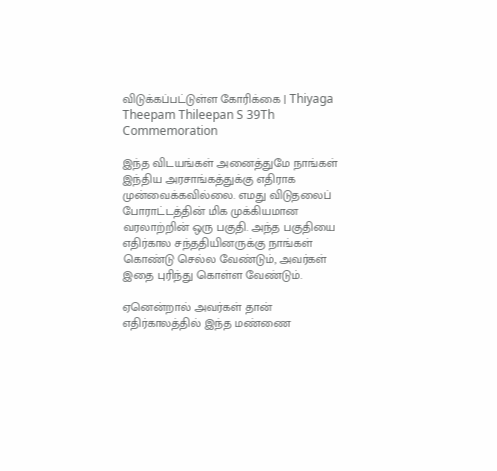விடுக்கப்பட்டுள்ள கோரிக்கை | Thiyaga Theepam Thileepan S 39Th Commemoration

இந்த விடயங்கள் அனைத்துமே நாங்கள் இந்திய அரசாங்கத்துக்கு எதிராக முன்வைக்கவில்லை. எமது விடுதலைப் போராட்டத்தின் மிக முக்கியமான வரலாற்றின் ஒரு பகுதி. அந்த பகுதியை எதிர்கால சந்ததியினருக்கு நாங்கள் கொண்டு செல்ல வேண்டும், அவர்கள் இதை புரிந்து கொள்ள வேண்டும்.

ஏனென்றால் அவர்கள் தான் எதிர்காலத்தில் இந்த மண்ணை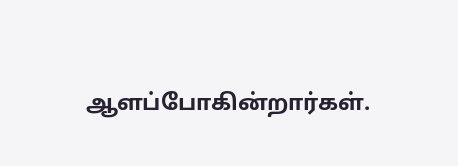ஆளப்போகின்றார்கள்.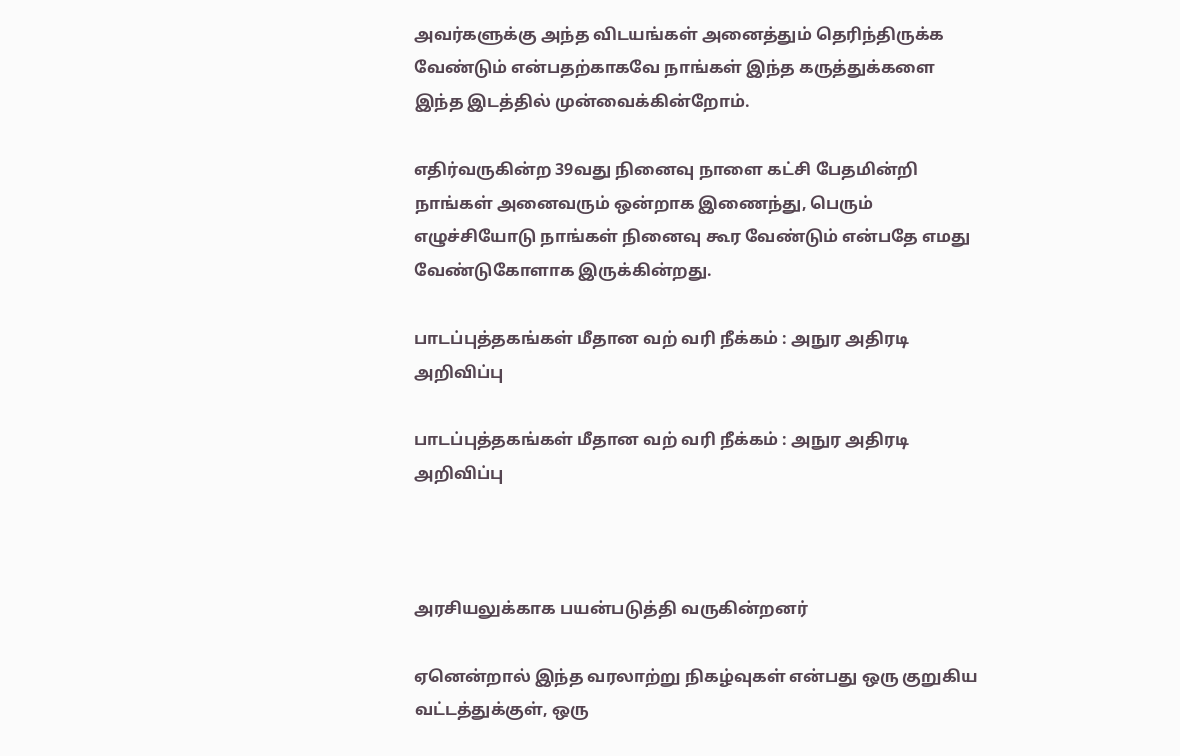அவர்களுக்கு அந்த விடயங்கள் அனைத்தும் தெரிந்திருக்க வேண்டும் என்பதற்காகவே நாங்கள் இந்த கருத்துக்களை இந்த இடத்தில் முன்வைக்கின்றோம்.

எதிர்வருகின்ற 39வது நினைவு நாளை கட்சி பேதமின்றி நாங்கள் அனைவரும் ஒன்றாக இணைந்து, பெரும் எழுச்சியோடு நாங்கள் நினைவு கூர வேண்டும் என்பதே எமது வேண்டுகோளாக இருக்கின்றது.

பாடப்புத்தகங்கள் மீதான வற் வரி நீக்கம் : அநுர அதிரடி அறிவிப்பு

பாடப்புத்தகங்கள் மீதான வற் வரி நீக்கம் : அநுர அதிரடி அறிவிப்பு



அரசியலுக்காக பயன்படுத்தி வருகின்றனர்

ஏனென்றால் இந்த வரலாற்று நிகழ்வுகள் என்பது ஒரு குறுகிய வட்டத்துக்குள், ஒரு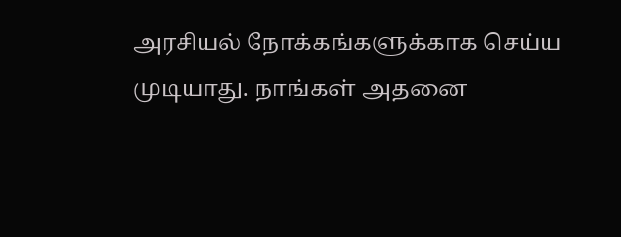அரசியல் நோக்கங்களுக்காக செய்ய முடியாது. நாங்கள் அதனை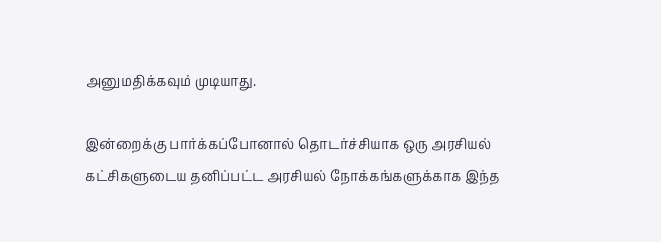அனுமதிக்கவும் முடியாது.

இன்றைக்கு பார்க்கப்போனால் தொடர்ச்சியாக ஒரு அரசியல் கட்சிகளுடைய தனிப்பட்ட அரசியல் நோக்கங்களுக்காக இந்த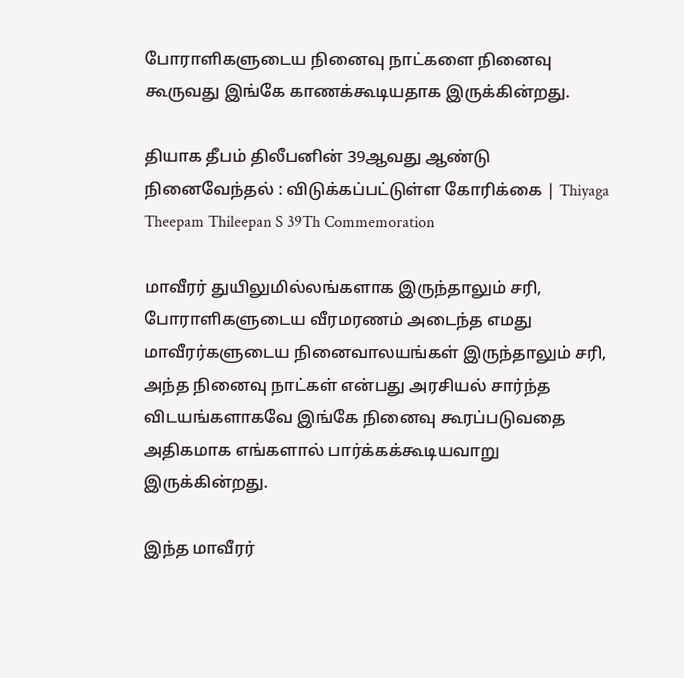போராளிகளுடைய நினைவு நாட்களை நினைவு கூருவது இங்கே காணக்கூடியதாக இருக்கின்றது.

தியாக தீபம் திலீபனின் 39ஆவது ஆண்டு நினைவேந்தல் : விடுக்கப்பட்டுள்ள கோரிக்கை | Thiyaga Theepam Thileepan S 39Th Commemoration

மாவீரர் துயிலுமில்லங்களாக இருந்தாலும் சரி, போராளிகளுடைய வீரமரணம் அடைந்த எமது மாவீரர்களுடைய நினைவாலயங்கள் இருந்தாலும் சரி, அந்த நினைவு நாட்கள் என்பது அரசியல் சார்ந்த விடயங்களாகவே இங்கே நினைவு கூரப்படுவதை அதிகமாக எங்களால் பார்க்கக்கூடியவாறு இருக்கின்றது.

இந்த மாவீரர்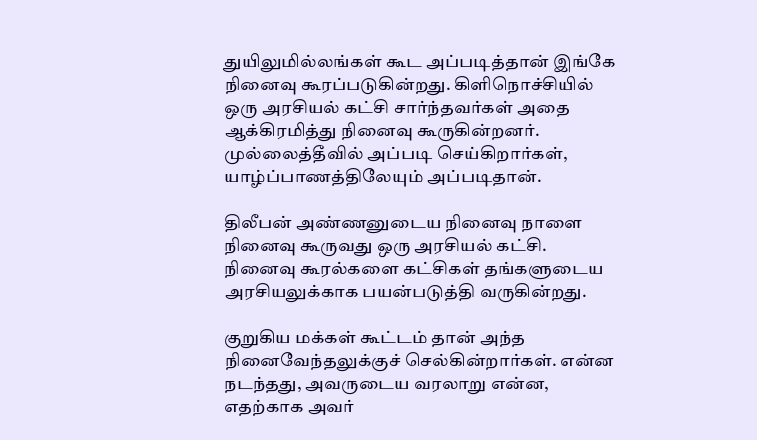துயிலுமில்லங்கள் கூட அப்படித்தான் இங்கே நினைவு கூரப்படுகின்றது. கிளிநொச்சியில் ஒரு அரசியல் கட்சி சார்ந்தவர்கள் அதை ஆக்கிரமித்து நினைவு கூருகின்றனர். முல்லைத்தீவில் அப்படி செய்கிறார்கள், யாழ்ப்பாணத்திலேயும் அப்படிதான்.

திலீபன் அண்ணனுடைய நினைவு நாளை நினைவு கூருவது ஒரு அரசியல் கட்சி. நினைவு கூரல்களை கட்சிகள் தங்களுடைய அரசியலுக்காக பயன்படுத்தி வருகின்றது.

குறுகிய மக்கள் கூட்டம் தான் அந்த நினைவேந்தலுக்குச் செல்கின்றார்கள். என்ன நடந்தது, அவருடைய வரலாறு என்ன, எதற்காக அவர்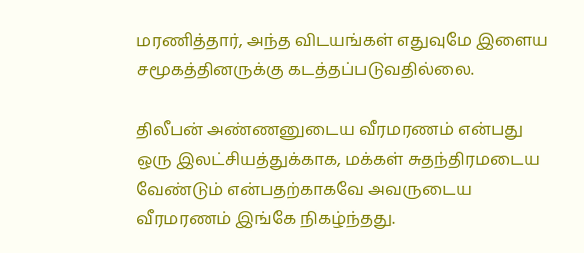மரணித்தார், அந்த விடயங்கள் எதுவுமே இளைய சமூகத்தினருக்கு கடத்தப்படுவதில்லை.

திலீபன் அண்ணனுடைய வீரமரணம் என்பது ஒரு இலட்சியத்துக்காக, மக்கள் சுதந்திரமடைய வேண்டும் என்பதற்காகவே அவருடைய வீரமரணம் இங்கே நிகழ்ந்தது.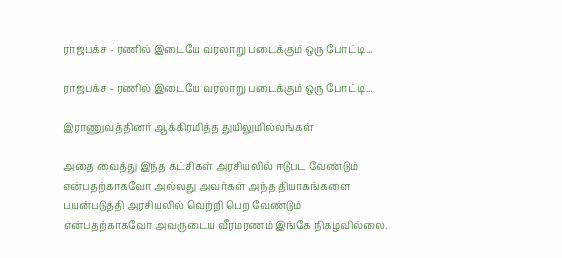ராஜபக்ச - ரணில் இடையே வரலாறு படைக்கும் ஒரு போட்டி...

ராஜபக்ச - ரணில் இடையே வரலாறு படைக்கும் ஒரு போட்டி...

இராணுவத்தினர் ஆக்கிரமித்த துயிலுமில்லங்கள்

அதை வைத்து இந்த கட்சிகள் அரசியலில் ஈடுபட வேண்டும் என்பதற்காகவோ அல்லது அவர்கள் அந்த தியாகங்களை பயன்படுத்தி அரசியலில் வெற்றி பெற வேண்டும் என்பதற்காகவோ அவருடைய வீரமரணம் இங்கே நிகழவில்லை.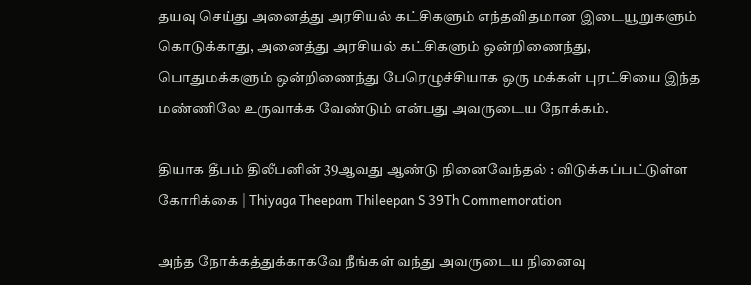தயவு செய்து அனைத்து அரசியல் கட்சிகளும் எந்தவிதமான இடையூறுகளும் கொடுக்காது, அனைத்து அரசியல் கட்சிகளும் ஒன்றிணைந்து, பொதுமக்களும் ஒன்றிணைந்து பேரெழுச்சியாக ஒரு மக்கள் புரட்சியை இந்த மண்ணிலே உருவாக்க வேண்டும் என்பது அவருடைய நோக்கம்.

தியாக தீபம் திலீபனின் 39ஆவது ஆண்டு நினைவேந்தல் : விடுக்கப்பட்டுள்ள கோரிக்கை | Thiyaga Theepam Thileepan S 39Th Commemoration

அந்த நோக்கத்துக்காகவே நீங்கள் வந்து அவருடைய நினைவு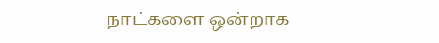நாட்களை ஒன்றாக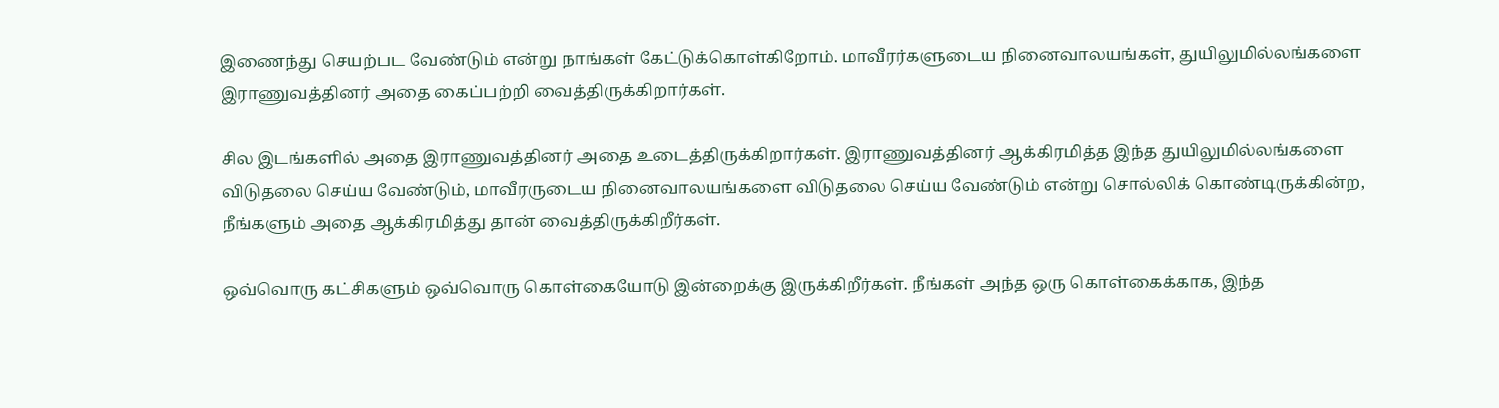இணைந்து செயற்பட வேண்டும் என்று நாங்கள் கேட்டுக்கொள்கிறோம். மாவீரர்களுடைய நினைவாலயங்கள், துயிலுமில்லங்களை இராணுவத்தினர் அதை கைப்பற்றி வைத்திருக்கிறார்கள்.

சில இடங்களில் அதை இராணுவத்தினர் அதை உடைத்திருக்கிறார்கள். இராணுவத்தினர் ஆக்கிரமித்த இந்த துயிலுமில்லங்களை விடுதலை செய்ய வேண்டும், மாவீரருடைய நினைவாலயங்களை விடுதலை செய்ய வேண்டும் என்று சொல்லிக் கொண்டிருக்கின்ற, நீங்களும் அதை ஆக்கிரமித்து தான் வைத்திருக்கிறீர்கள்.

ஒவ்வொரு கட்சிகளும் ஒவ்வொரு கொள்கையோடு இன்றைக்கு இருக்கிறீர்கள். நீங்கள் அந்த ஒரு கொள்கைக்காக, இந்த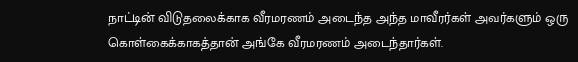நாட்டின் விடுதலைக்காக வீரமரணம் அடைந்த அந்த மாவீரர்கள் அவர்களும் ஒரு கொள்கைக்காகத்தான் அங்கே வீரமரணம் அடைந்தார்கள்.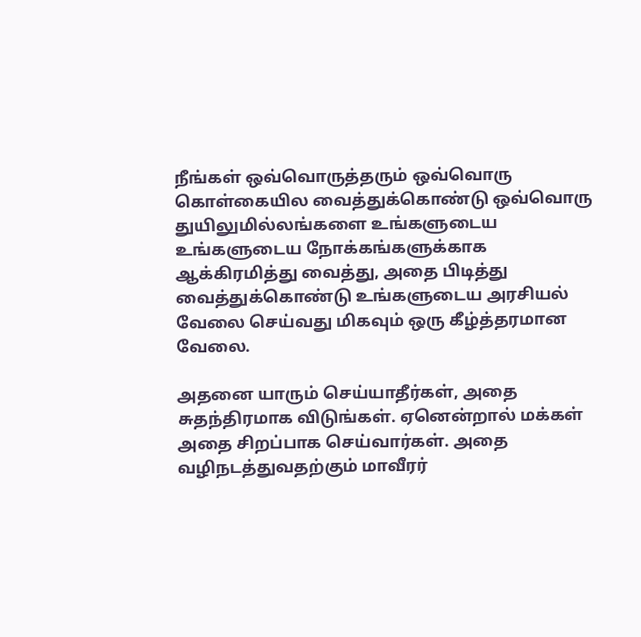நீங்கள் ஒவ்வொருத்தரும் ஒவ்வொரு கொள்கையில வைத்துக்கொண்டு ஒவ்வொரு துயிலுமில்லங்களை உங்களுடைய உங்களுடைய நோக்கங்களுக்காக ஆக்கிரமித்து வைத்து, அதை பிடித்து வைத்துக்கொண்டு உங்களுடைய அரசியல் வேலை செய்வது மிகவும் ஒரு கீழ்த்தரமான வேலை.

அதனை யாரும் செய்யாதீர்கள், அதை சுதந்திரமாக விடுங்கள். ஏனென்றால் மக்கள் அதை சிறப்பாக செய்வார்கள். அதை வழிநடத்துவதற்கும் மாவீரர்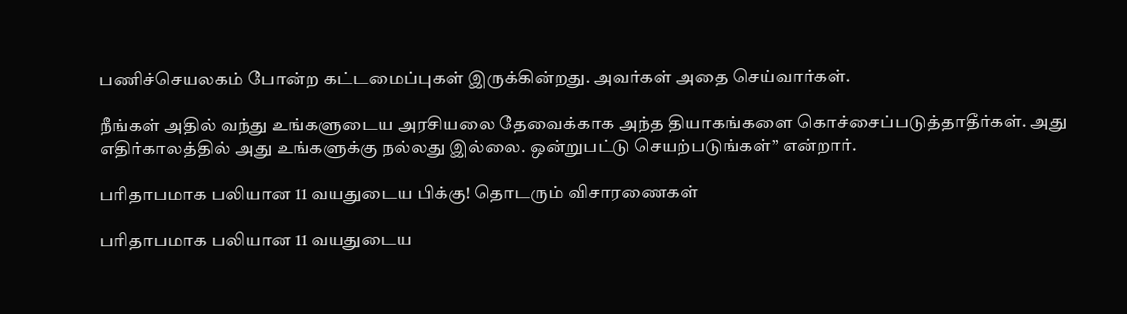பணிச்செயலகம் போன்ற கட்டமைப்புகள் இருக்கின்றது. அவர்கள் அதை செய்வார்கள்.

நீங்கள் அதில் வந்து உங்களுடைய அரசியலை தேவைக்காக அந்த தியாகங்களை கொச்சைப்படுத்தாதீர்கள். அது எதிர்காலத்தில் அது உங்களுக்கு நல்லது இல்லை. ஒன்றுபட்டு செயற்படுங்கள்” என்றார்.

பரிதாபமாக பலியான 11 வயதுடைய பிக்கு! தொடரும் விசாரணைகள்

பரிதாபமாக பலியான 11 வயதுடைய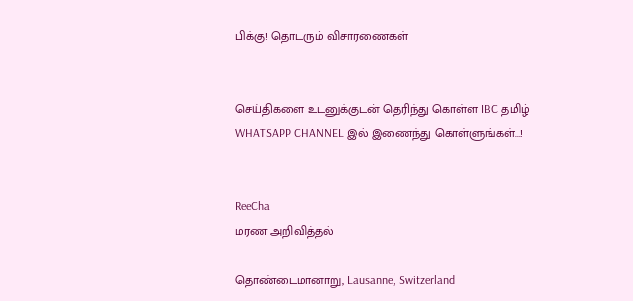பிக்கு! தொடரும் விசாரணைகள்


செய்திகளை உடனுக்குடன் தெரிந்து கொள்ள IBC தமிழ் WHATSAPP CHANNEL இல் இணைந்து கொள்ளுங்கள்...!


ReeCha
மரண அறிவித்தல்

தொண்டைமானாறு, Lausanne, Switzerland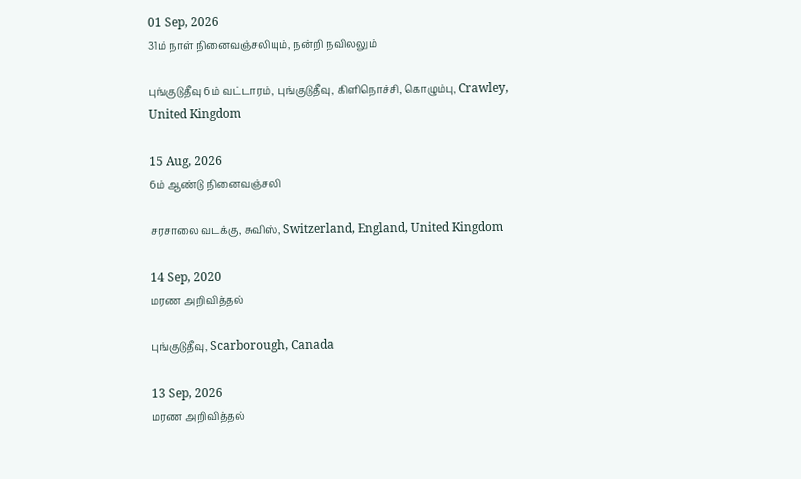01 Sep, 2026
31ம் நாள் நினைவஞ்சலியும், நன்றி நவிலலும்

புங்குடுதீவு 6ம் வட்டாரம், புங்குடுதீவு, கிளிநொச்சி, கொழும்பு, Crawley, United Kingdom

15 Aug, 2026
6ம் ஆண்டு நினைவஞ்சலி

சரசாலை வடக்கு, சுவிஸ், Switzerland, England, United Kingdom

14 Sep, 2020
மரண அறிவித்தல்

புங்குடுதீவு, Scarborough, Canada

13 Sep, 2026
மரண அறிவித்தல்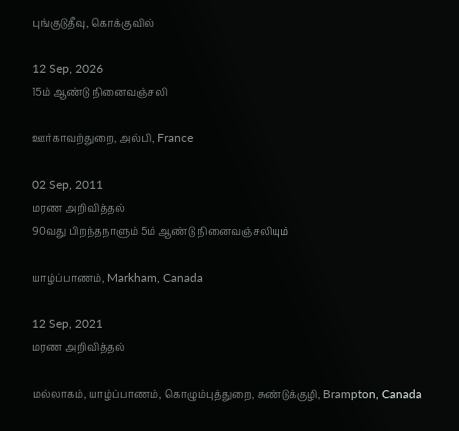புங்குடுதீவு, கொக்குவில்

12 Sep, 2026
15ம் ஆண்டு நினைவஞ்சலி

ஊர்காவற்துறை, அல்பி, France

02 Sep, 2011
மரண அறிவித்தல்
90வது பிறந்தநாளும் 5ம் ஆண்டு நினைவஞ்சலியும்

யாழ்ப்பாணம், Markham, Canada

12 Sep, 2021
மரண அறிவித்தல்

மல்லாகம், யாழ்ப்பாணம், கொழும்புத்துறை, சுண்டுக்குழி, Brampton, Canada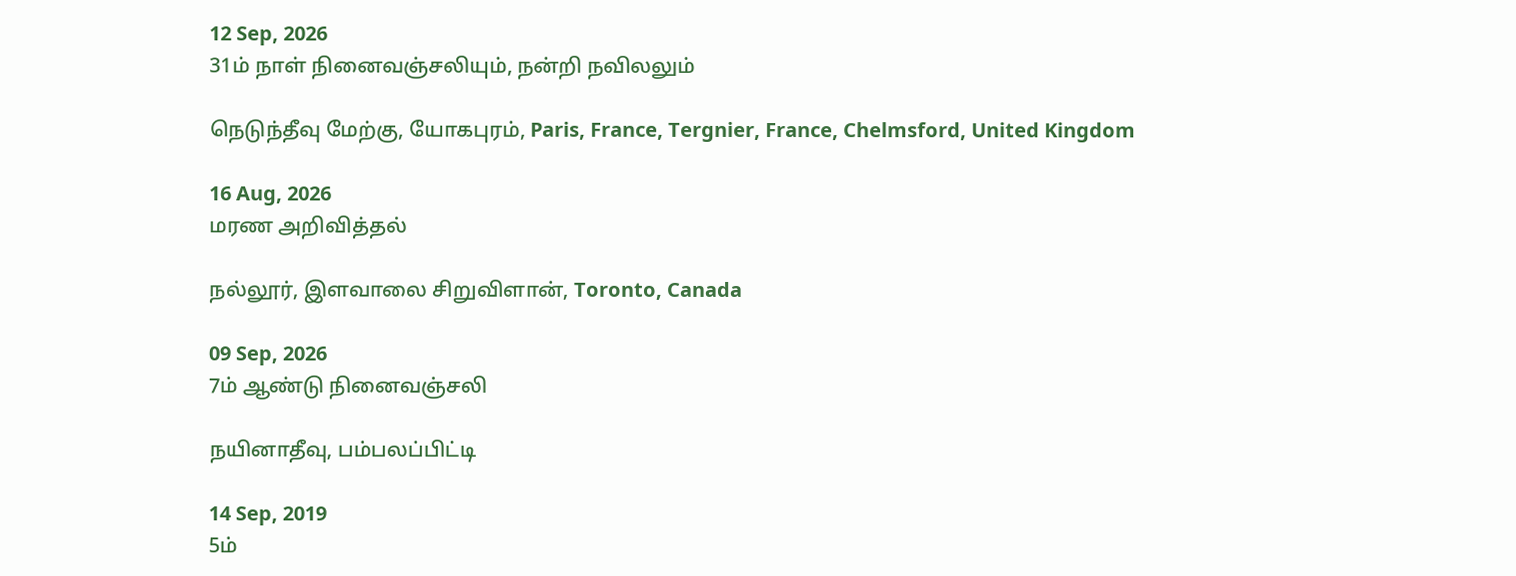12 Sep, 2026
31ம் நாள் நினைவஞ்சலியும், நன்றி நவிலலும்

நெடுந்தீவு மேற்கு, யோகபுரம், Paris, France, Tergnier, France, Chelmsford, United Kingdom

16 Aug, 2026
மரண அறிவித்தல்

நல்லூர், இளவாலை சிறுவிளான், Toronto, Canada

09 Sep, 2026
7ம் ஆண்டு நினைவஞ்சலி

நயினாதீவு, பம்பலப்பிட்டி

14 Sep, 2019
5ம்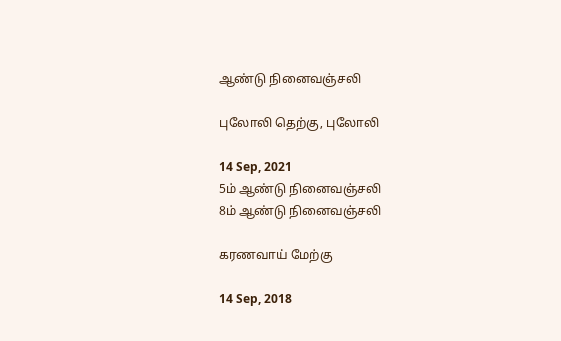ஆண்டு நினைவஞ்சலி

புலோலி தெற்கு, புலோலி

14 Sep, 2021
5ம் ஆண்டு நினைவஞ்சலி
8ம் ஆண்டு நினைவஞ்சலி

கரணவாய் மேற்கு

14 Sep, 2018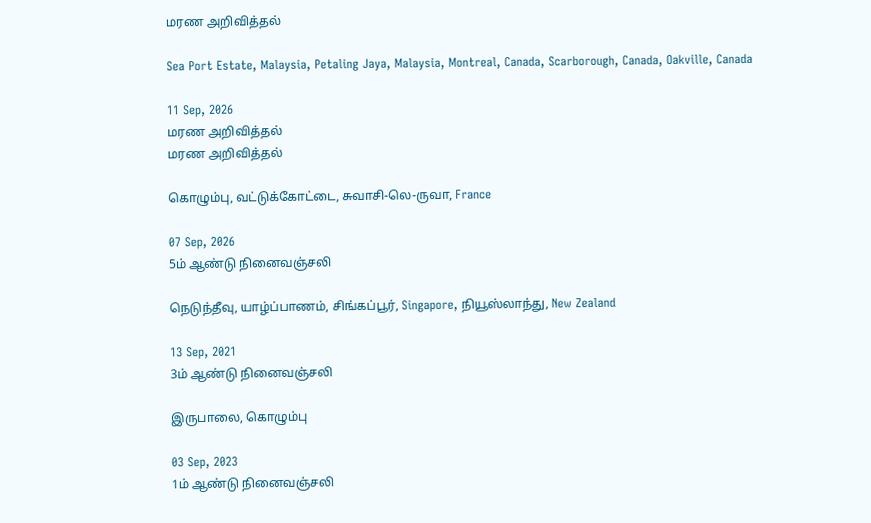மரண அறிவித்தல்

Sea Port Estate, Malaysia, Petaling Jaya, Malaysia, Montreal, Canada, Scarborough, Canada, Oakville, Canada

11 Sep, 2026
மரண அறிவித்தல்
மரண அறிவித்தல்

கொழும்பு, வட்டுக்கோட்டை, சுவாசி-லெ-ருவா, France

07 Sep, 2026
5ம் ஆண்டு நினைவஞ்சலி

நெடுந்தீவு, யாழ்ப்பாணம், சிங்கப்பூர், Singapore, நியூஸ்லாந்து, New Zealand

13 Sep, 2021
3ம் ஆண்டு நினைவஞ்சலி

இருபாலை, கொழும்பு

03 Sep, 2023
1ம் ஆண்டு நினைவஞ்சலி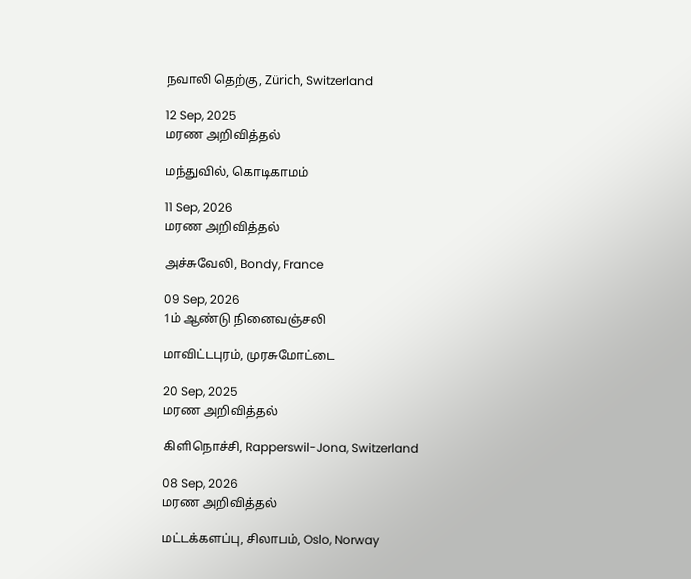நவாலி தெற்கு, Zürich, Switzerland

12 Sep, 2025
மரண அறிவித்தல்

மந்துவில், கொடிகாமம்

11 Sep, 2026
மரண அறிவித்தல்

அச்சுவேலி, Bondy, France

09 Sep, 2026
1ம் ஆண்டு நினைவஞ்சலி

மாவிட்டபுரம், முரசுமோட்டை

20 Sep, 2025
மரண அறிவித்தல்

கிளிநொச்சி, Rapperswil-Jona, Switzerland

08 Sep, 2026
மரண அறிவித்தல்

மட்டக்களப்பு, சிலாபம், Oslo, Norway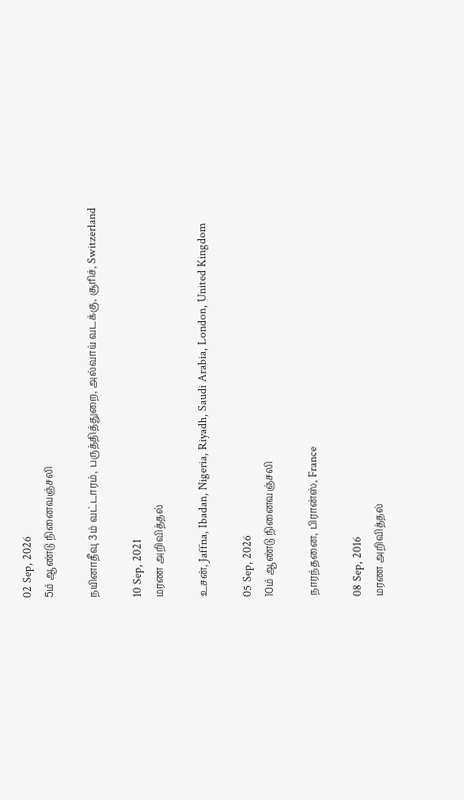02 Sep, 2026
5ம் ஆண்டு நினைவஞ்சலி

நயினாதீவு 3ம் வட்டாரம், பருத்தித்துறை, அல்வாய் வடக்கு, சூரிச், Switzerland

10 Sep, 2021
மரண அறிவித்தல்

உசன், Jaffna, Ibadan, Nigeria, Riyadh, Saudi Arabia, London, United Kingdom

05 Sep, 2026
10ம் ஆண்டு நினைவஞ்சலி

நாரந்தனை, பிரான்ஸ், France

08 Sep, 2016
மரண அறிவித்தல்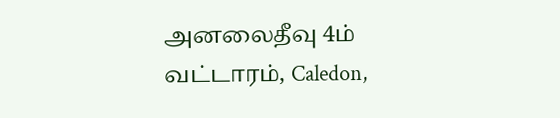அனலைதீவு 4ம் வட்டாரம், Caledon,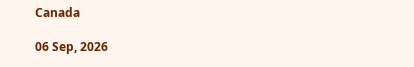Canada

06 Sep, 2026